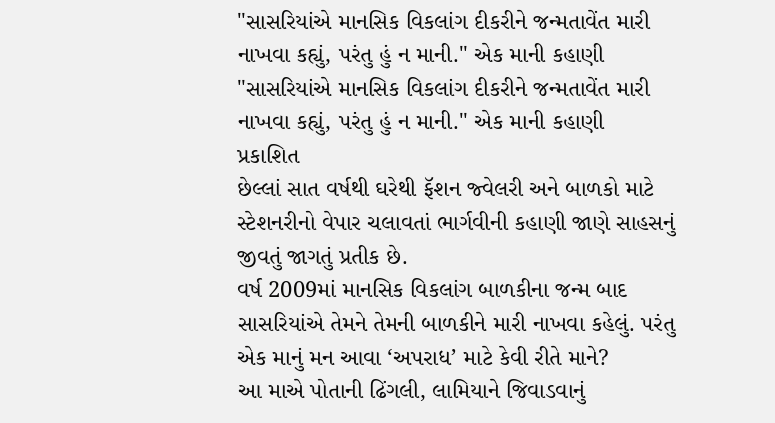"સાસરિયાંએ માનસિક વિકલાંગ દીકરીને જન્મતાવેંત મારી નાખવા કહ્યું, પરંતુ હું ન માની." એક માની કહાણી
"સાસરિયાંએ માનસિક વિકલાંગ દીકરીને જન્મતાવેંત મારી નાખવા કહ્યું, પરંતુ હું ન માની." એક માની કહાણી
પ્રકાશિત
છેલ્લાં સાત વર્ષથી ઘરેથી ફૅશન જ્વેલરી અને બાળકો માટે સ્ટેશનરીનો વેપાર ચલાવતાં ભાર્ગવીની કહાણી જાણે સાહસનું જીવતું જાગતું પ્રતીક છે.
વર્ષ 2009માં માનસિક વિકલાંગ બાળકીના જન્મ બાદ સાસરિયાંએ તેમને તેમની બાળકીને મારી નાખવા કહેલું. પરંતુ એક માનું મન આવા ‘અપરાધ’ માટે કેવી રીતે માને?
આ માએ પોતાની ઢિંગલી, લામિયાને જિવાડવાનું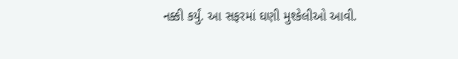નક્કી કર્યું. આ સફરમાં ઘણી મુશ્કેલીઓ આવી.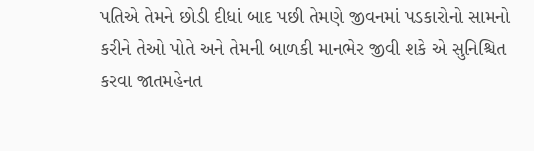પતિએ તેમને છોડી દીધાં બાદ પછી તેમણે જીવનમાં પડકારોનો સામનો કરીને તેઓ પોતે અને તેમની બાળકી માનભેર જીવી શકે એ સુનિશ્ચિત કરવા જાતમહેનત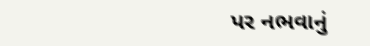પર નભવાનું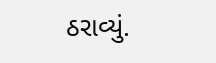ઠરાવ્યું.